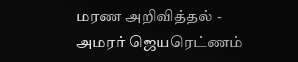மரண அறிவித்தல் - அமரர் ஜெயரெட்ணம்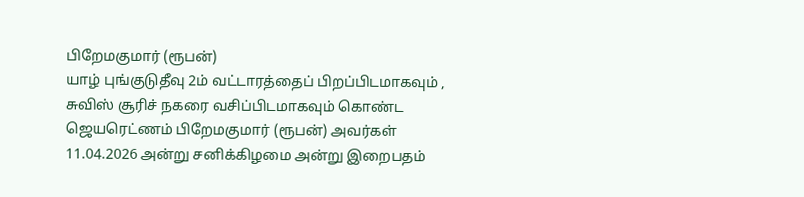பிறேமகுமார் (ரூபன்)
யாழ் புங்குடுதீவு 2ம் வட்டாரத்தைப் பிறப்பிடமாகவும் , சுவிஸ் சூரிச் நகரை வசிப்பிடமாகவும் கொண்ட ஜெயரெட்ணம் பிறேமகுமார் (ரூபன்) அவர்கள் 11.04.2026 அன்று சனிக்கிழமை அன்று இறைபதம்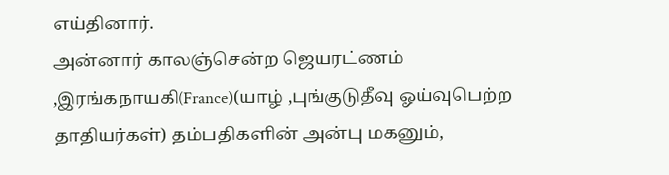எய்தினார்.
அன்னார் காலஞ்சென்ற ஜெயரட்ணம் ,இரங்கநாயகி(France)(யாழ் ,புங்குடுதீவு ஓய்வுபெற்ற தாதியர்கள்) தம்பதிகளின் அன்பு மகனும்,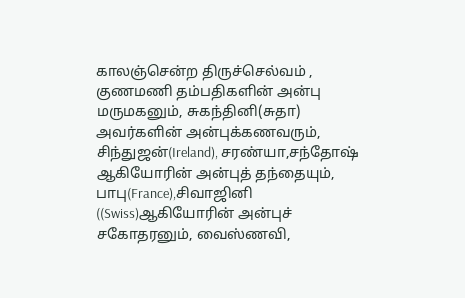காலஞ்சென்ற திருச்செல்வம் , குணமணி தம்பதிகளின் அன்பு மருமகனும், சுகந்தினி(சுதா) அவர்களின் அன்புக்கணவரும், சிந்துஜன்(Ireland), சரண்யா,சந்தோஷ் ஆகியோரின் அன்புத் தந்தையும், பாபு(France),சிவாஜினி ((Swiss)ஆகியோரின் அன்புச் சகோதரனும், வைஸ்ணவி,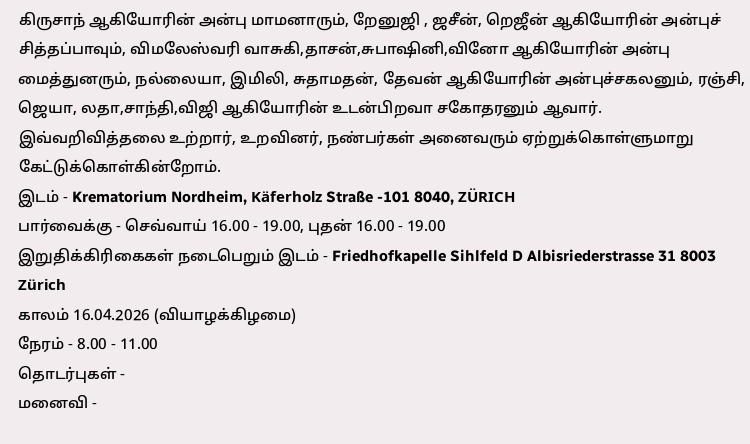கிருசாந் ஆகியோரின் அன்பு மாமனாரும், றேனுஜி , ஜசீன், றெஜீன் ஆகியோரின் அன்புச் சித்தப்பாவும், விமலேஸ்வரி வாசுகி,தாசன்,சுபாஷினி,வினோ ஆகியோரின் அன்பு மைத்துனரும், நல்லையா, இமிலி, சுதாமதன், தேவன் ஆகியோரின் அன்புச்சகலனும், ரஞ்சி, ஜெயா, லதா,சாந்தி,விஜி ஆகியோரின் உடன்பிறவா சகோதரனும் ஆவார்.
இவ்வறிவித்தலை உற்றார், உறவினர், நண்பர்கள் அனைவரும் ஏற்றுக்கொள்ளுமாறு கேட்டுக்கொள்கின்றோம்.
இடம் - Krematorium Nordheim, Käferholz Straße -101 8040, ZÜRICH
பார்வைக்கு - செவ்வாய் 16.00 - 19.00, புதன் 16.00 - 19.00
இறுதிக்கிரிகைகள் நடைபெறும் இடம் - Friedhofkapelle Sihlfeld D Albisriederstrasse 31 8003 Zürich
காலம் 16.04.2026 (வியாழக்கிழமை)
நேரம் - 8.00 - 11.00
தொடர்புகள் -
மனைவி -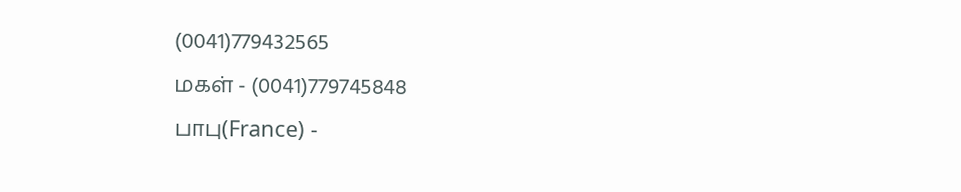(0041)779432565
மகள் - (0041)779745848
பாபு(France) -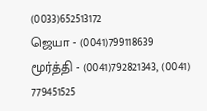(0033)652513172
ஜெயா - (0041)799118639
மூர்த்தி - (0041)792821343, (0041) 779451525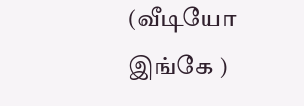(வீடியோ இங்கே )